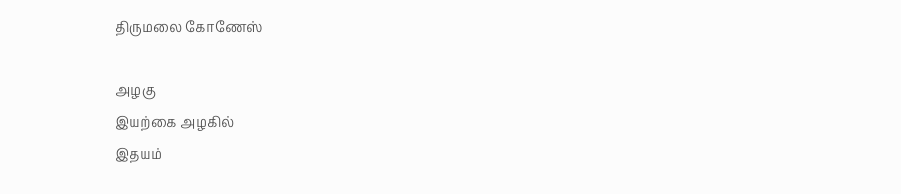திருமலை கோணேஸ்

அழகு
இயற்கை அழகில்
இதயம்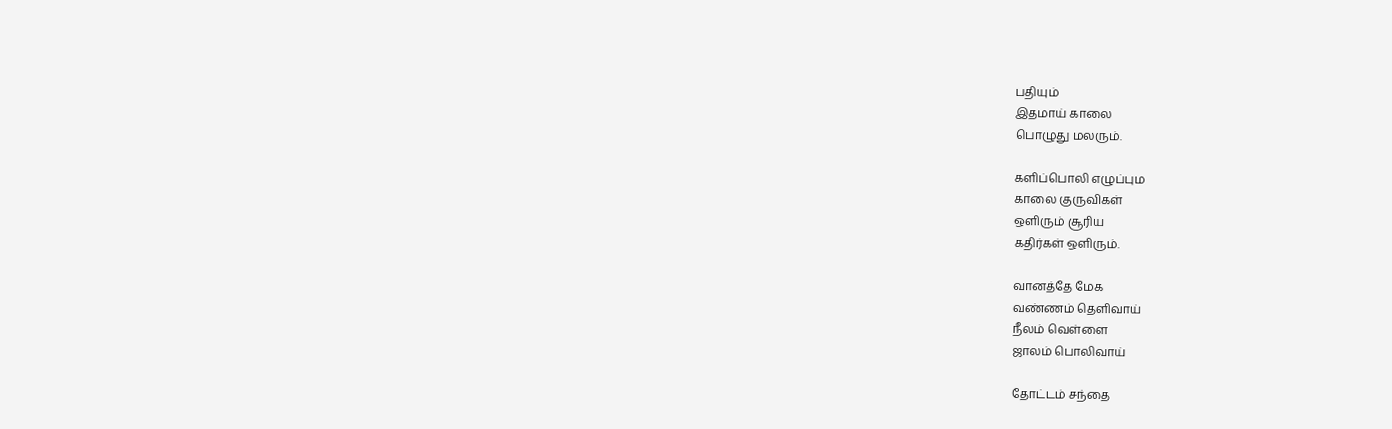பதியும்
இதமாய் காலை
பொழுது மலரும்.

களிப்பொலி எழுப்பும
காலை குருவிகள்
ஒளிரும் சூரிய
கதிர்கள் ஒளிரும்.

வானத்தே மேக
வண்ணம் தெளிவாய்
நீலம் வெள்ளை
ஜாலம் பொலிவாய்

தோட்டம் சந்தை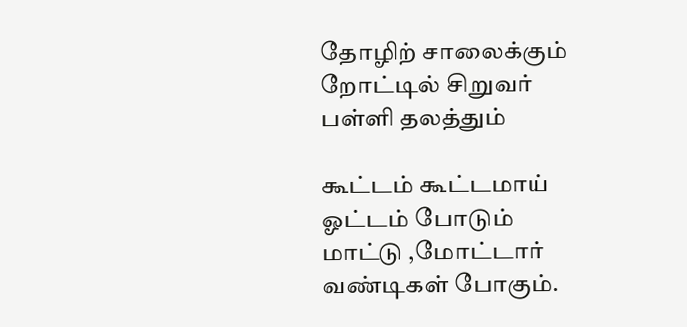தோழிற் சாலைக்கும்
றோட்டில் சிறுவர்
பள்ளி தலத்தும்

கூட்டம் கூட்டமாய்
ஓட்டம் போடும்
மாட்டு ,மோட்டார்
வண்டிகள் போகும்.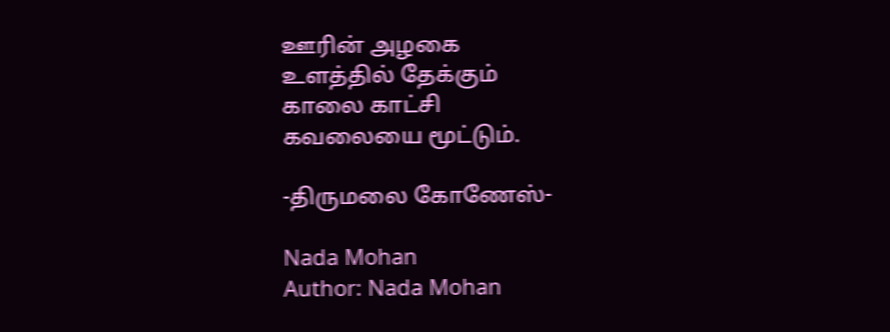ஊரின் அழகை
உளத்தில் தேக்கும்
காலை காட்சி
கவலையை மூட்டும்.

-திருமலை கோணேஸ்-

Nada Mohan
Author: Nada Mohan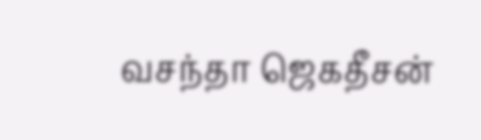வசந்தா ஜெகதீசன்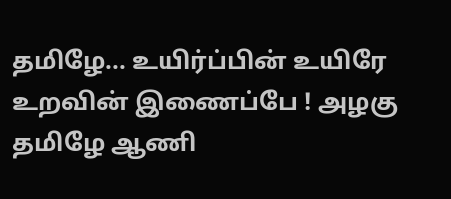தமிழே... உயிர்ப்பின் உயிரே உறவின் இணைப்பே ! அழகு தமிழே ஆணி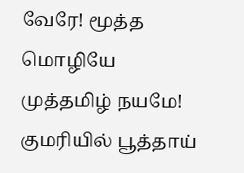வேரே! மூத்த மொழியே முத்தமிழ் நயமே! குமரியில் பூத்தாய்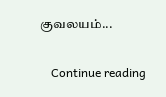குவலயம்...

    Continue reading